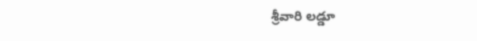శ్రీవారి లడ్డూ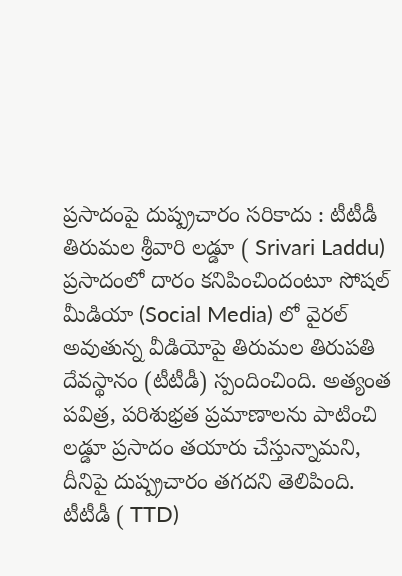ప్రసాదంపై దుష్ప్రచారం సరికాదు : టీటీడీ
తిరుమల శ్రీవారి లడ్డూ ( Srivari Laddu) ప్రసాదంలో దారం కనిపించిందంటూ సోషల్ మీడియా (Social Media) లో వైరల్ అవుతున్న వీడియోపై తిరుమల తిరుపతి దేవస్థానం (టీటీడీ) స్పందించింది. అత్యంత పవిత్ర, పరిశుభ్రత ప్రమాణాలను పాటించి లడ్డూ ప్రసాదం తయారు చేస్తున్నామని, దీనిపై దుష్ప్రచారం తగదని తెలిపింది. టీటీడీ ( TTD)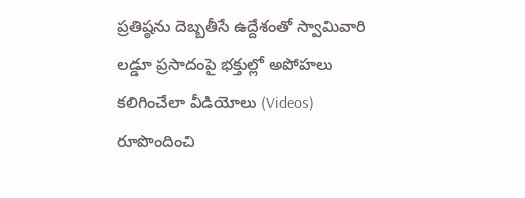ప్రతిష్ఠను దెబ్బతీసే ఉద్దేశంతో స్వామివారి లడ్డూ ప్రసాదంపై భక్తుల్లో అపోహలు కలిగించేలా వీడియోలు (Videos) రూపొందించి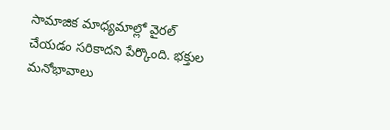సామాజిక మాధ్యమాల్లో వైరల్ చేయడం సరికాదని పేర్కొంది. భక్తుల మనోభావాలు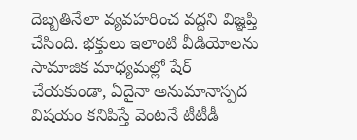దెబ్బతినేలా వ్యవహరించ వద్దని విజ్ఞప్తి చేసింది. భక్తులు ఇలాంటి వీడియోలను సామాజిక మాధ్యమల్లో షేర్ చేయకుండా, ఏదైనా అనుమానాస్పద విషయం కనిపిస్తే వెంటనే టీటీడీ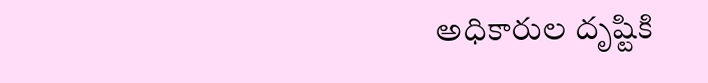అధికారుల దృష్టికి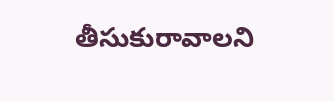తీసుకురావాలని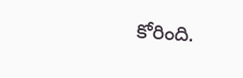కోరింది.